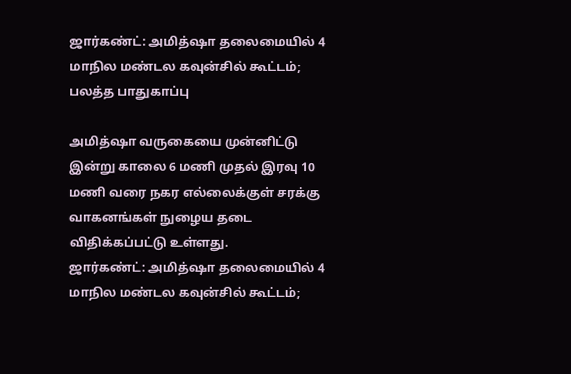ஜார்கண்ட்: அமித்ஷா தலைமையில் 4 மாநில மண்டல கவுன்சில் கூட்டம்; பலத்த பாதுகாப்பு

அமித்ஷா வருகையை முன்னிட்டு இன்று காலை 6 மணி முதல் இரவு 10 மணி வரை நகர எல்லைக்குள் சரக்கு வாகனங்கள் நுழைய தடை விதிக்கப்பட்டு உள்ளது.
ஜார்கண்ட்: அமித்ஷா தலைமையில் 4 மாநில மண்டல கவுன்சில் கூட்டம்;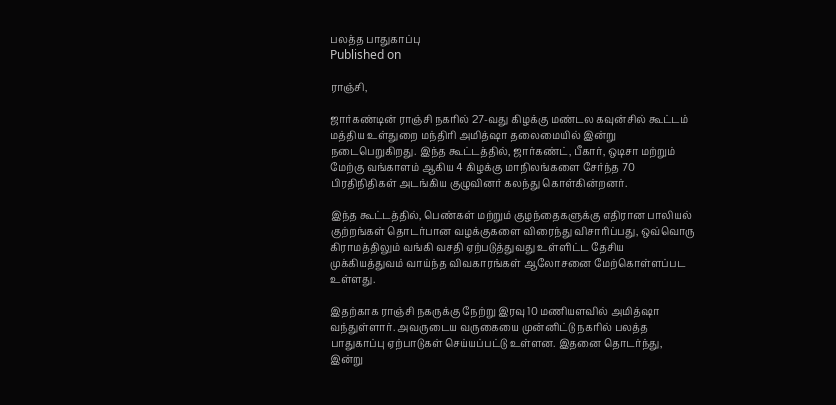பலத்த பாதுகாப்பு
Published on

ராஞ்சி,

ஜார்கண்டின் ராஞ்சி நகரில் 27-வது கிழக்கு மண்டல கவுன்சில் கூட்டம் மத்திய உள்துறை மந்திரி அமித்ஷா தலைமையில் இன்று நடைபெறுகிறது. இந்த கூட்டத்தில், ஜார்கண்ட், பீகார், ஒடிசா மற்றும் மேற்கு வங்காளம் ஆகிய 4 கிழக்கு மாநிலங்களை சேர்ந்த 70 பிரதிநிதிகள் அடங்கிய குழுவினர் கலந்து கொள்கின்றனர்.

இந்த கூட்டத்தில், பெண்கள் மற்றும் குழந்தைகளுக்கு எதிரான பாலியல் குற்றங்கள் தொடர்பான வழக்குகளை விரைந்து விசாரிப்பது, ஒவ்வொரு கிராமத்திலும் வங்கி வசதி ஏற்படுத்துவது உள்ளிட்ட தேசிய முக்கியத்துவம் வாய்ந்த விவகாரங்கள் ஆலோசனை மேற்கொள்ளப்பட உள்ளது.

இதற்காக ராஞ்சி நகருக்கு நேற்று இரவு 10 மணியளவில் அமித்ஷா வந்துள்ளார். அவருடைய வருகையை முன்னிட்டு நகரில் பலத்த பாதுகாப்பு ஏற்பாடுகள் செய்யப்பட்டு உள்ளன. இதனை தொடர்ந்து, இன்று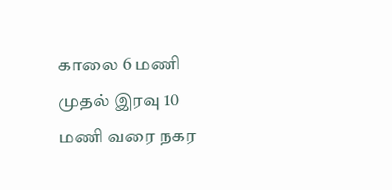காலை 6 மணி முதல் இரவு 10 மணி வரை நகர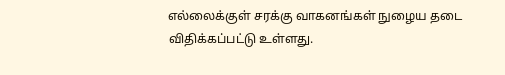எல்லைக்குள் சரக்கு வாகனங்கள் நுழைய தடை விதிக்கப்பட்டு உள்ளது.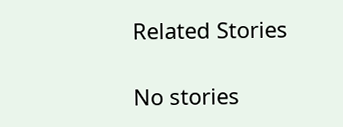Related Stories

No stories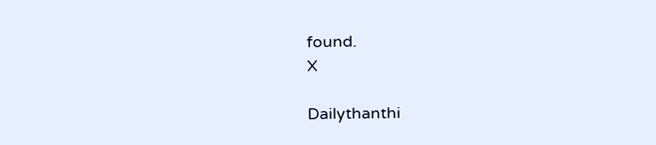found.
X

Dailythanthi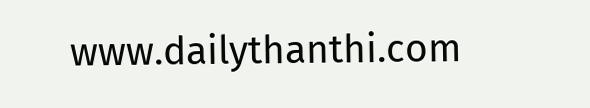www.dailythanthi.com